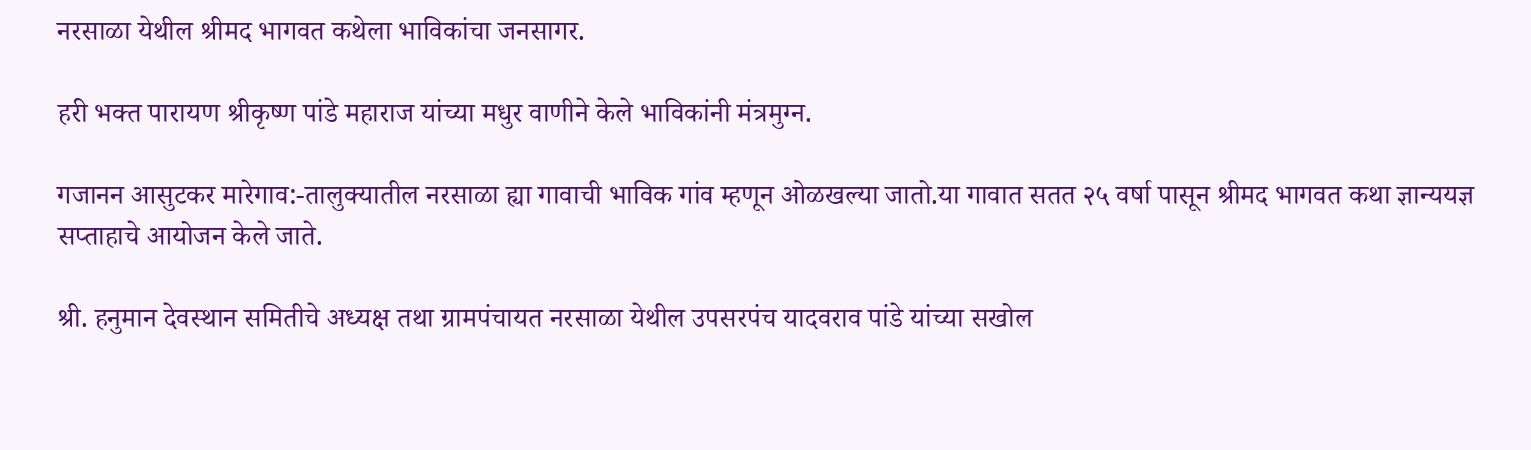नरसाळा येथील श्रीमद भागवत कथेला भाविकांचा जनसागर.

हरी भक्त पारायण श्रीकृष्ण पांडे महाराज यांच्या मधुर वाणीने केले भाविकांनी मंत्रमुग्न.

गजानन आसुटकर मारेगाव:-तालुक्यातील नरसाळा ह्या गावाची भाविक गांव म्हणून ओळखल्या जातो.या गावात सतत २५ वर्षा पासून श्रीमद भागवत कथा ज्ञान्ययज्ञ सप्ताहाचे आयोजन केले जाते.

श्री. हनुमान देवस्थान समितीचे अध्यक्ष तथा ग्रामपंचायत नरसाळा येथील उपसरपंच यादवराव पांडे यांच्या सखोल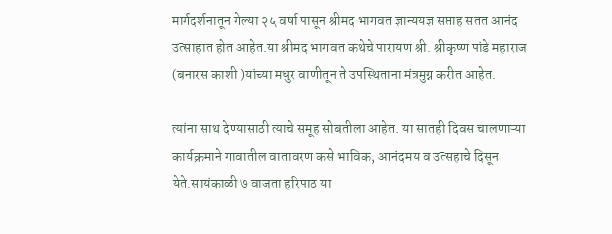मार्गदर्शनातून गेल्या २५ वर्षा पासून श्रीमद भागवत ज्ञान्ययज्ञ सप्ताह सतत आनंद उत्साहात होत आहेत.या श्रीमद भागवत कथेचे पारायण श्री. श्रीकृष्ण पांडे महाराज (बनारस काशी )यांच्या मधुर वाणीतून ते उपस्थिताना मंत्रमुग्न करीत आहेत.

त्यांना साथ देण्यासाठी त्याचे समूह सोबतीला आहेत. या सातही दिवस चालणाऱ्या कार्यक्रमाने गावातील वातावरण कसे भाविक, आनंदमय व उत्सहाचे दिसून येते.सायंकाळी ७ वाजता हरिपाठ या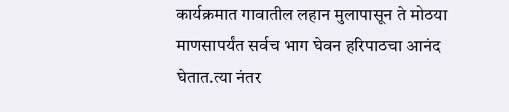कार्यक्रमात गावातील लहान मुलापासून ते मोठया माणसापर्यंत सर्वच भाग घेवन हरिपाठचा आनंद घेतात.त्या नंतर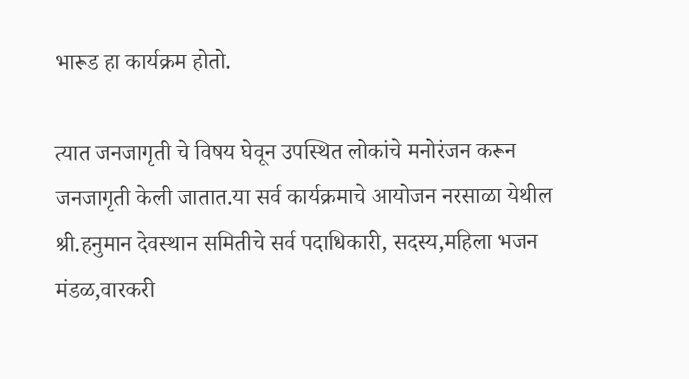भारूड हा कार्यक्रम होतो.

त्यात जनजागृती चे विषय घेवून उपस्थित लोकांचे मनोरंजन करून जनजागृती केली जातात.या सर्व कार्यक्रमाचे आयोजन नरसाळा येथील श्री.हनुमान देवस्थान समितीचे सर्व पदाधिकारी, सदस्य,महिला भजन मंडळ,वारकरी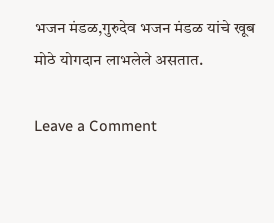भजन मंडळ,गुरुदेव भजन मंडळ यांचे खूब मोठे योगदान लाभलेले असतात.

Leave a Comment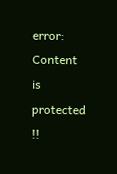error: Content is protected !!